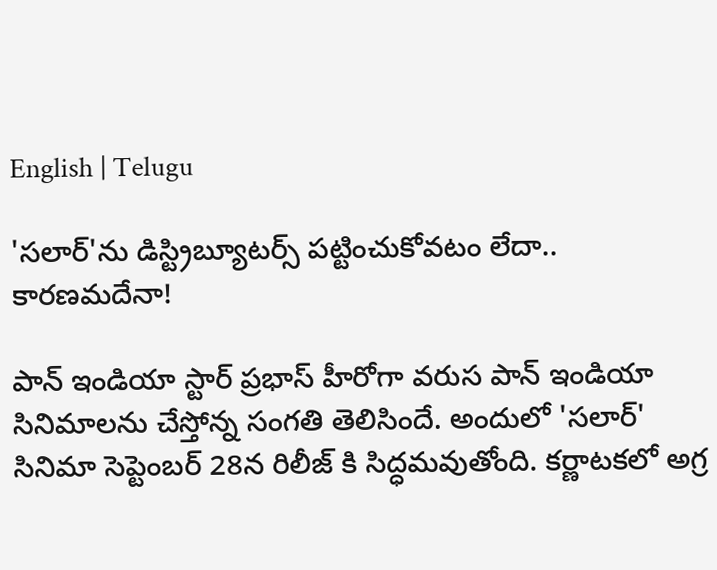English | Telugu

'సలార్'ను డిస్ట్రిబ్యూటర్స్ పట్టించుకోవటం లేదా.. కారణమదేనా!

పాన్ ఇండియా స్టార్ ప్రభాస్ హీరోగా వరుస పాన్ ఇండియా సినిమాలను చేస్తోన్న సంగతి తెలిసిందే. అందులో 'సలార్' సినిమా సెప్టెంబర్ 28న రిలీజ్ కి సిద్ధమవుతోంది. కర్ణాటకలో అగ్ర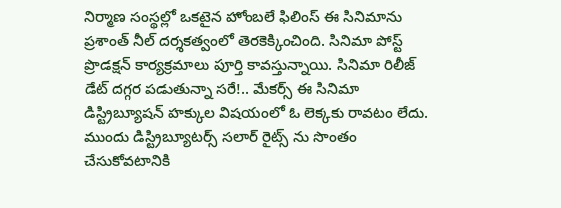నిర్మాణ సంస్థల్లో ఒకటైన హోంబలే ఫిలింస్ ఈ సినిమాను ప్రశాంత్ నీల్ దర్శకత్వంలో తెరకెక్కించింది. సినిమా పోస్ట్ ప్రొడక్షన్ కార్యక్రమాలు పూర్తి కావస్తున్నాయి. సినిమా రిలీజ్ డేట్ దగ్గర పడుతున్నా సరే!.. మేకర్స్ ఈ సినిమా డిస్ట్రిబ్యూషన్ హక్కుల విషయంలో ఓ లెక్కకు రావటం లేదు. ముందు డిస్ట్రిబ్యూటర్స్ సలార్ రైట్స్ ను సొంతం చేసుకోవటానికి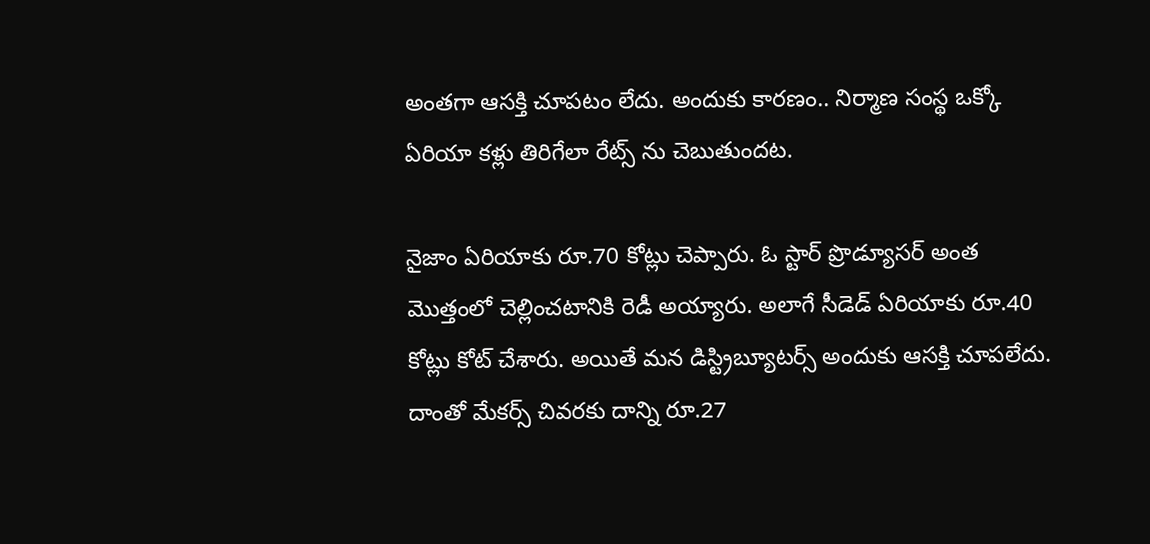అంతగా ఆసక్తి చూపటం లేదు. అందుకు కారణం.. నిర్మాణ సంస్థ ఒక్కో ఏరియా కళ్లు తిరిగేలా రేట్స్ ను చెబుతుందట.

నైజాం ఏరియాకు రూ.70 కోట్లు చెప్పారు. ఓ స్టార్ ప్రొడ్యూసర్ అంత మొత్తంలో చెల్లించటానికి రెడీ అయ్యారు. అలాగే సీడెడ్ ఏరియాకు రూ.40 కోట్లు కోట్ చేశారు. అయితే మన డిస్ట్రిబ్యూటర్స్ అందుకు ఆసక్తి చూపలేదు. దాంతో మేకర్స్ చివరకు దాన్ని రూ.27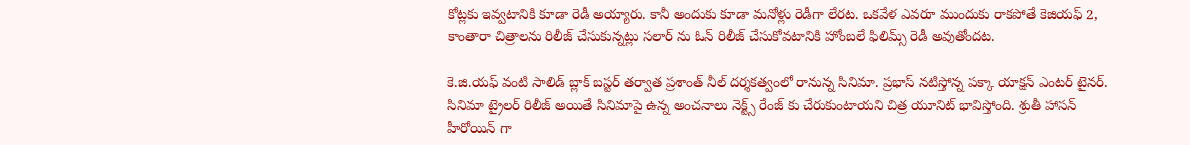కోట్లకు ఇవ్వటానికి కూడా రెడీ అయ్యారు. కానీ అందుకు కూడా మనోళ్లు రెడీగా లేరట. ఒకవేళ ఎవరూ ముందుకు రాకపోతే కెజియఫ్ 2, కాంతారా చిత్రాలను రిలీజ్ చేసుకున్నట్లు సలార్ ను ఓన్ రిలీజ్ చేసుకోవటానికి హోంబలే ఫిలిమ్స్ రెడీ అవుతోందట.

కె.జి.యఫ్ వంటి సాలిడ్ బ్లాక్ బస్టర్ తర్వాత ప్రశాంత్ నీల్ దర్శకత్వంలో రానున్న సినిమా. ప్రభాస్ నటిస్తోన్న పక్కా యాక్షన్ ఎంటర్ టైనర్. సినిమా ట్రైలర్ రిలీజ్ అయితే సినిమాపై ఉన్న అంచనాలు నెక్ట్స్ రేంజ్ కు చేరుకుంటాయని చిత్ర యూనిట్ భావిస్తోంది. శ్రుతీ హాసన్ హీరోయిన్ గా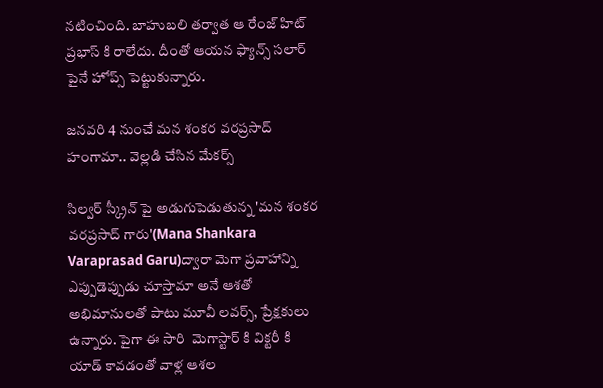నటించింది. బాహుబలి తర్వాత ఆ రేంజ్ హిట్ ప్రభాస్ కి రాలేదు. దీంతో ఆయన ఫ్యాన్స్ సలార్ పైనే హోప్స్ పెట్టుకున్నారు.

జనవరి 4 నుంచే మన శంకర వరప్రసాద్ హంగామా.. వెల్లడి చేసిన మేకర్స్

సిల్వర్ స్క్రీన్ పై అడుగుపెడుతున్న 'మన శంకర వరప్రసాద్ గారు'(Mana Shankara Varaprasad Garu)ద్వారా మెగా ప్రవాహాన్ని ఎప్పుడెప్పుడు చూస్తామా అనే ఆశతో అభిమానులతో పాటు మూవీ లవర్స్, ప్రేక్షకులు ఉన్నారు. పైగా ఈ సారి  మెగాస్టార్ కి విక్టరీ కి యాడ్ కావడంతో వాళ్ల ఆశల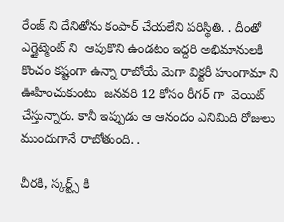రేంజ్ ని దేనితోను కంపార్ చేయలేని పరిస్థితి. . దీంతో ఎగ్జైట్మెంట్ ని  ఆపుకొని ఉండటం ఇద్దరి అభిమానులకి  కొంచం కష్టంగా ఉన్నా రాబోయే మెగా విక్టరీ హుంగామా ని ఊహించుకుంటు  జనవరి 12 కోసం రీగర్ గా  వెయిట్ చేస్తున్నారు. కానీ ఇప్పుడు ఆ ఆనందం ఎనిమిది రోజులు ముందుగానే రాబోతుంది. .

చీరకి, స్కర్ట్స్ కి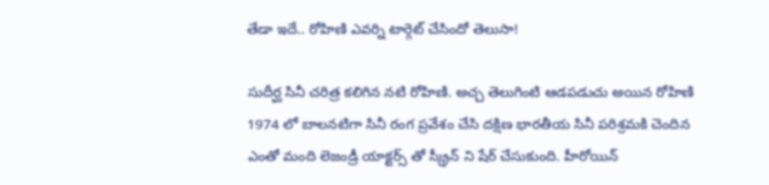తేడా ఇదే.. రోహిణి ఎవర్ని టార్గెట్ చేసిందో తెలుసా!

సుదీర్ఘ సినీ చరిత్ర కలిగిన నటి రోహిణి. అచ్చ తెలుగింటి ఆడపడుచు అయిన రోహిణి 1974 లో బాలనటిగా సినీ రంగ ప్రవేశం చేసి దక్షిణ భారతీయ సినీ పరిశ్రమకి చెందిన    ఎంతో మంది లెజండ్రీ యాక్టర్స్ తో స్క్రీన్ ని షేర్ చేసుకుంది. హీరోయిన్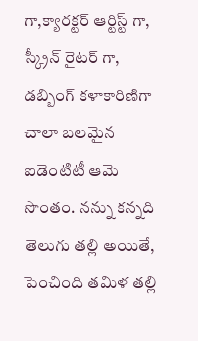గా,క్యారక్టర్ ఆర్టిస్ట్ గా, స్క్రీన్ రైటర్ గా, డబ్బింగ్ కళాకారిణిగా చాలా బలమైన ఐడెంటిటీ ఆమె సొంతం. నన్ను కన్నది తెలుగు తల్లి అయితే, పెంచింది తమిళ తల్లి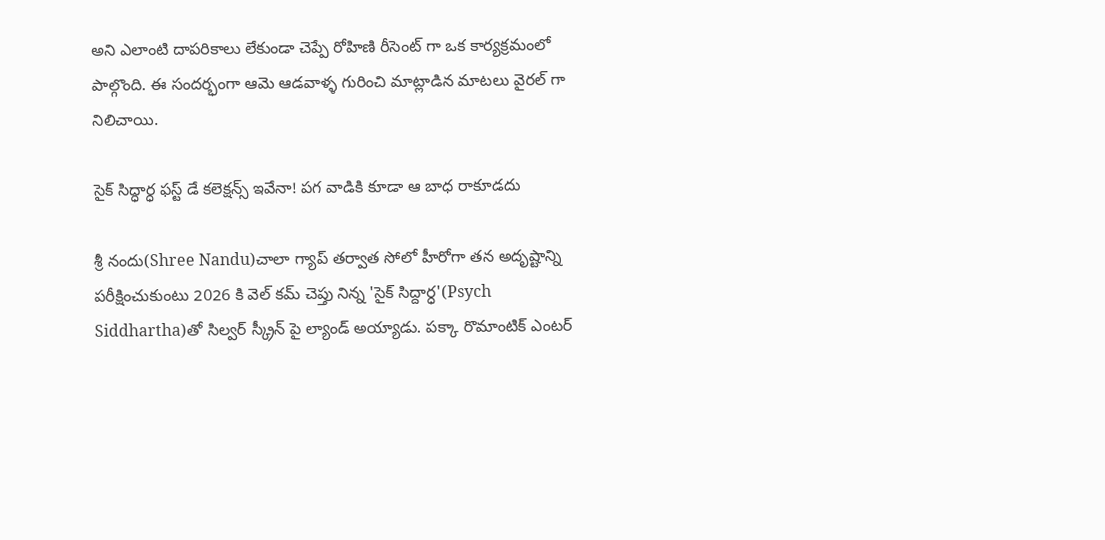అని ఎలాంటి దాపరికాలు లేకుండా చెప్పే రోహిణి రీసెంట్ గా ఒక కార్యక్రమంలో పాల్గొంది. ఈ సందర్భంగా ఆమె ఆడవాళ్ళ గురించి మాట్లాడిన మాటలు వైరల్ గా నిలిచాయి.

సైక్ సిద్ధార్ధ ఫస్ట్ డే కలెక్షన్స్ ఇవేనా! పగ వాడికి కూడా ఆ బాధ రాకూడదు

శ్రీ నందు(Shree Nandu)చాలా గ్యాప్ తర్వాత సోలో హీరోగా తన అదృష్టాన్ని పరీక్షించుకుంటు 2026 కి వెల్ కమ్ చెప్తు నిన్న 'సైక్ సిద్దార్ధ'(Psych Siddhartha)తో సిల్వర్ స్క్రీన్ పై ల్యాండ్ అయ్యాడు. పక్కా రొమాంటిక్ ఎంటర్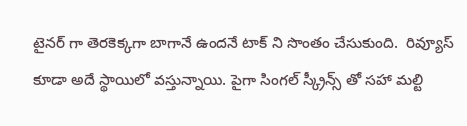టైనర్ గా తెరకెక్కగా బాగానే ఉందనే టాక్ ని సొంతం చేసుకుంది.  రివ్యూస్ కూడా అదే స్థాయిలో వస్తున్నాయి. పైగా సింగల్ స్క్రీన్స్ తో సహా మల్టి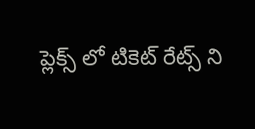ప్లెక్స్ లో టికెట్ రేట్స్ ని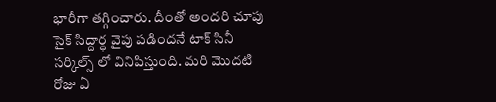భారీగా తగ్గించారు. దీంతో అందరి చూపు సైక్ సిద్దార్ధ వైపు పడిందనే టాక్ సినీ సర్కిల్స్ లో వినిపిస్తుంది. మరి మొదటి రోజు ఏ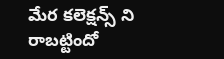మేర కలెక్షన్స్ ని రాబట్టిందో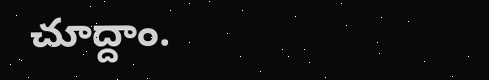చూద్దాం.